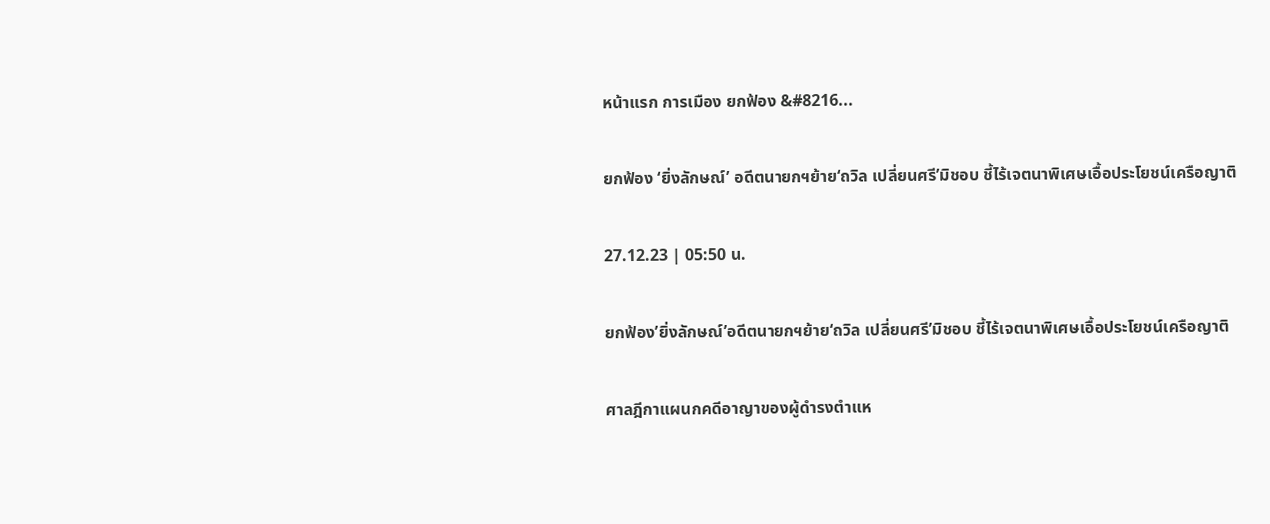หน้าแรก การเมือง ยกฟ้อง &#8216...

ยกฟ้อง ‘ยิ่งลักษณ์’ อดีตนายกฯย้าย‘ถวิล เปลี่ยนศรี’มิชอบ ชี้ไร้เจตนาพิเศษเอื้อประโยชน์เครือญาติ

27.12.23 | 05:50 น.

ยกฟ้อง’ยิ่งลักษณ์’อดีตนายกฯย้าย‘ถวิล เปลี่ยนศรี’มิชอบ ชี้ไร้เจตนาพิเศษเอื้อประโยชน์เครือญาติ

ศาลฎีกาแผนกคดีอาญาของผู้ดำรงตำแห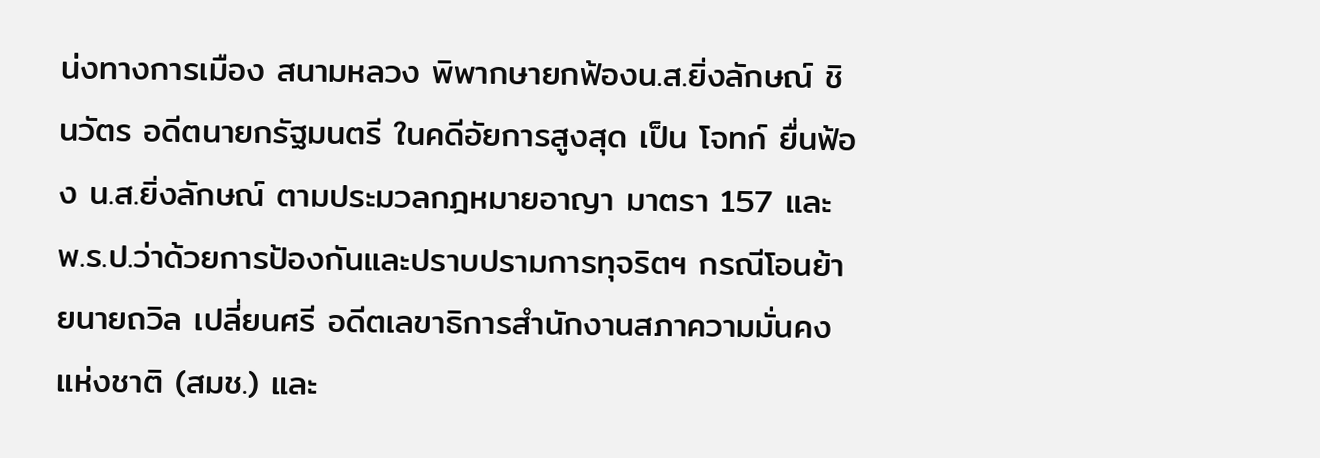น่งทางการเมือง สนามหลวง พิพากษายกฟ้องน.ส.ยิ่งลักษณ์ ชินวัตร อดีตนายกรัฐมนตรี ในคดีอัยการสูงสุด เป็น โจทก์ ยื่นฟ้อง น.ส.ยิ่งลักษณ์ ตามประมวลกฎหมายอาญา มาตรา 157 และ พ.ร.ป.ว่าด้วยการป้องกันและปราบปรามการทุจริตฯ กรณีโอนย้ายนายถวิล เปลี่ยนศรี อดีตเลขาธิการสำนักงานสภาความมั่นคงแห่งชาติ (สมช.) และ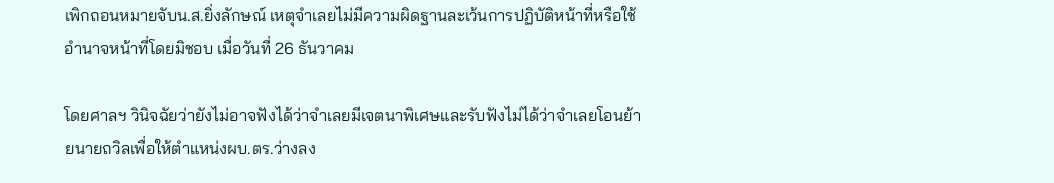เพิกถอนหมายจับน.ส.ยิ่งลักษณ์ เหตุจำเลยไม่มีความผิดฐานละเว้นการปฏิบัติหน้าที่หรือใช้อำนาจหน้าที่โดยมิชอบ เมื่อวันที่ 26 ธันวาคม

โดยศาลฯ วินิจฉัยว่ายังไม่อาจฟังได้ว่าจำเลยมีเจตนาพิเศษและรับฟังไม่ได้ว่าจำเลยโอนย้ายนายถวิลเพื่อให้ตำแหน่งผบ.ตร.ว่างลง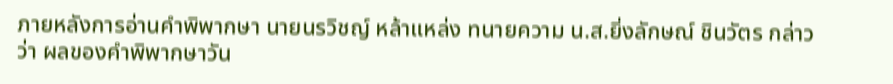ภายหลังการอ่านคำพิพากษา นายนรวิชญ์ หล้าแหล่ง ทนายความ น.ส.ยิ่งลักษณ์ ชินวัตร กล่าวว่า ผลของคำพิพากษาวัน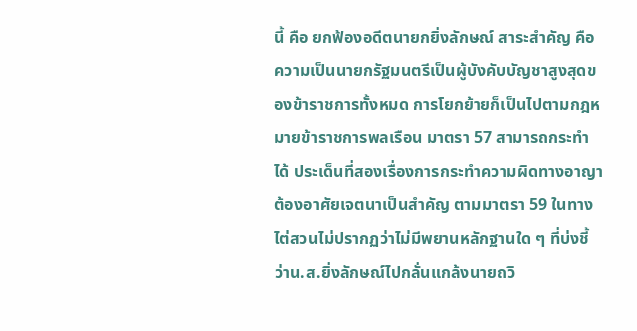นี้ คือ ยกฟ้องอดีตนายกยิ่งลักษณ์ สาระสำคัญ คือ ความเป็นนายกรัฐมนตรีเป็นผู้บังคับบัญชาสูงสุดของข้าราชการทั้งหมด การโยกย้ายก็เป็นไปตามกฎหมายข้าราชการพลเรือน มาตรา 57 สามารถกระทำได้ ประเด็นที่สองเรื่องการกระทำความผิดทางอาญา ต้องอาศัยเจตนาเป็นสำคัญ ตามมาตรา 59 ในทางไต่สวนไม่ปรากฏว่าไม่มีพยานหลักฐานใด ๆ ที่บ่งชี้ว่าน.ส.ยิ่งลักษณ์ไปกลั่นแกล้งนายถวิ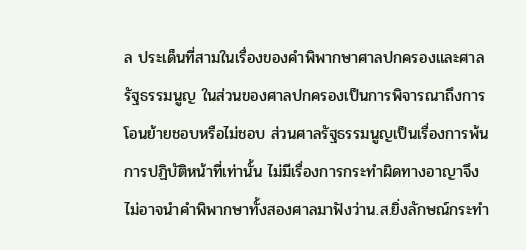ล ประเด็นที่สามในเรื่องของคำพิพากษาศาลปกครองและศาลรัฐธรรมนูญ ในส่วนของศาลปกครองเป็นการพิจารณาถึงการโอนย้ายชอบหรือไม่ชอบ ส่วนศาลรัฐธรรมนูญเป็นเรื่องการพ้นการปฏิบัติหน้าที่เท่านั้น ไม่มีเรื่องการกระทำผิดทางอาญาจึงไม่อาจนำคำพิพากษาทั้งสองศาลมาฟังว่าน.ส.ยิ่งลักษณ์กระทำ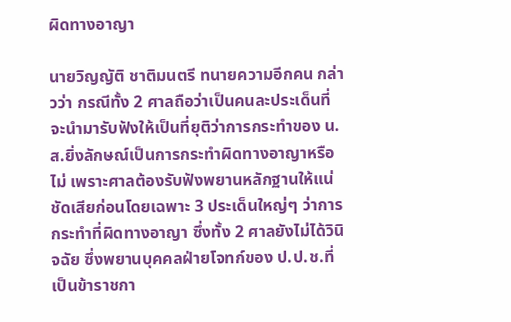ผิดทางอาญา

นายวิญญัติ ชาติมนตรี ทนายความอีกคน กล่าวว่า กรณีทั้ง 2 ศาลถือว่าเป็นคนละประเด็นที่จะนำมารับฟังให้เป็นที่ยุติว่าการกระทำของ น.ส.ยิ่งลักษณ์เป็นการกระทำผิดทางอาญาหรือไม่ เพราะศาลต้องรับฟังพยานหลักฐานให้แน่ชัดเสียก่อนโดยเฉพาะ 3 ประเด็นใหญ่ๆ ว่าการกระทำที่ผิดทางอาญา ซึ่งทั้ง 2 ศาลยังไม่ได้วินิจฉัย ซึ่งพยานบุคคลฝ่ายโจทก์ของ ป.ป.ช.ที่เป็นข้าราชกา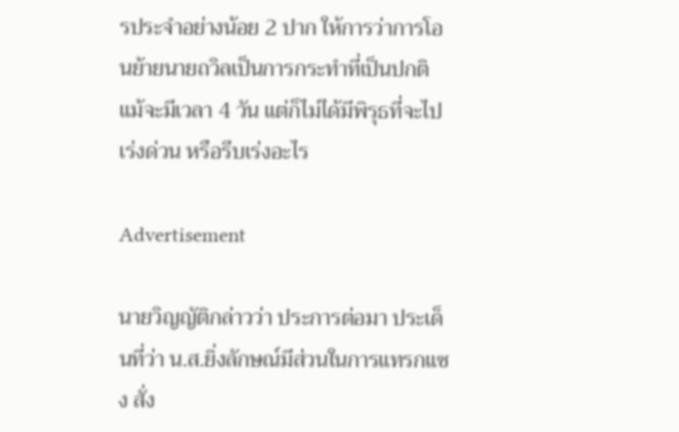รประจำอย่างน้อย 2 ปาก ให้การว่าการโอนย้ายนายถวิลเป็นการกระทำที่เป็นปกติ แม้จะมีเวลา 4 วัน แต่ก็ไม่ได้มีพิรุธที่จะไปเร่งด่วน หรือรีบเร่งอะไร

Advertisement

นายวิญญัติกล่าวว่า ประการต่อมา ประเด็นที่ว่า น.ส.ยิ่งลักษณ์มีส่วนในการแทรกแซง สั่ง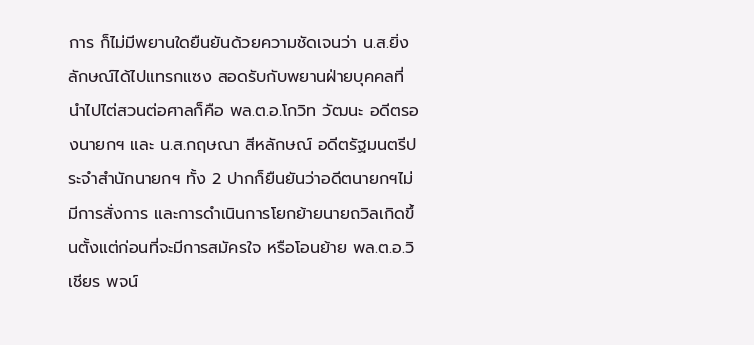การ ก็ไม่มีพยานใดยืนยันด้วยความชัดเจนว่า น.ส.ยิ่งลักษณ์ได้ไปแทรกแซง สอดรับกับพยานฝ่ายบุคคลที่นำไปไต่สวนต่อศาลก็คือ พล.ต.อ.โกวิท วัฒนะ อดีตรองนายกฯ และ น.ส.กฤษณา สีหลักษณ์ อดีตรัฐมนตรีประจำสำนักนายกฯ ทั้ง 2 ปากก็ยืนยันว่าอดีตนายกฯไม่มีการสั่งการ และการดำเนินการโยกย้ายนายถวิลเกิดขึ้นตั้งแต่ก่อนที่จะมีการสมัครใจ หรือโอนย้าย พล.ต.อ.วิเชียร พจน์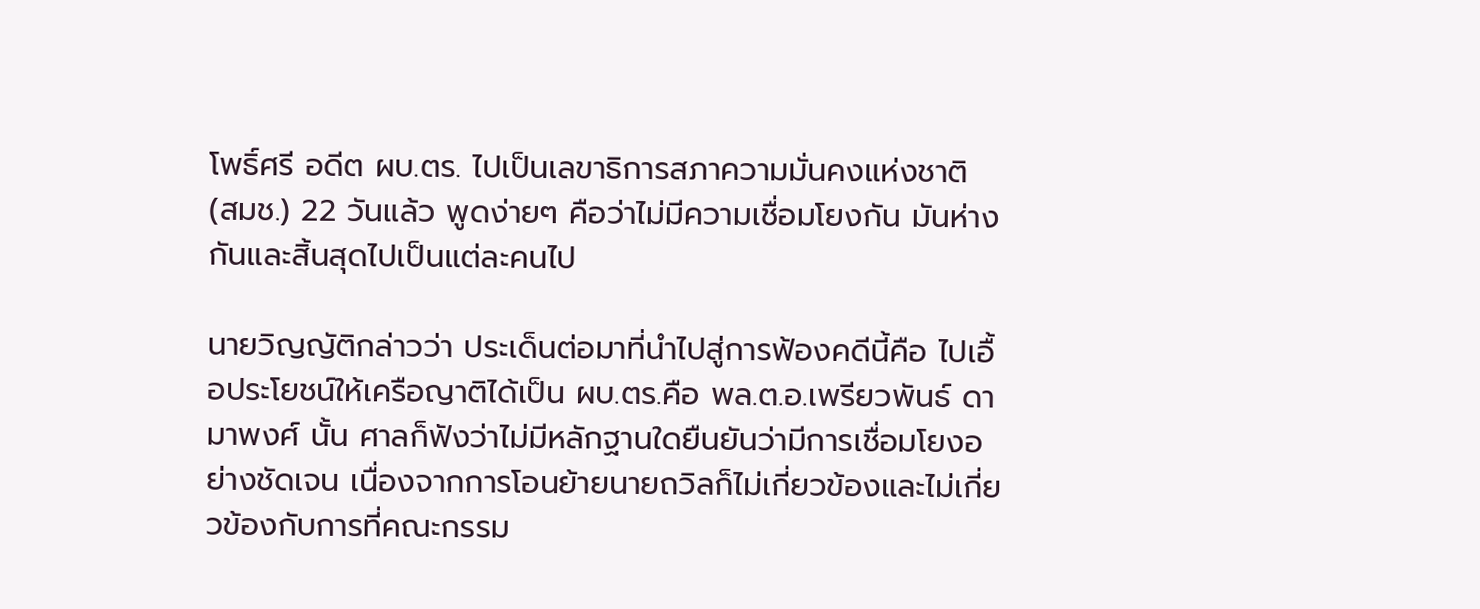โพธิ์ศรี อดีต ผบ.ตร. ไปเป็นเลขาธิการสภาความมั่นคงแห่งชาติ (สมช.) 22 วันแล้ว พูดง่ายๆ คือว่าไม่มีความเชื่อมโยงกัน มันห่างกันและสิ้นสุดไปเป็นแต่ละคนไป

นายวิญญัติกล่าวว่า ประเด็นต่อมาที่นำไปสู่การฟ้องคดีนี้คือ ไปเอื้อประโยชน์ให้เครือญาติได้เป็น ผบ.ตร.คือ พล.ต.อ.เพรียวพันธ์ ดามาพงศ์ นั้น ศาลก็ฟังว่าไม่มีหลักฐานใดยืนยันว่ามีการเชื่อมโยงอย่างชัดเจน เนื่องจากการโอนย้ายนายถวิลก็ไม่เกี่ยวข้องและไม่เกี่ยวข้องกับการที่คณะกรรม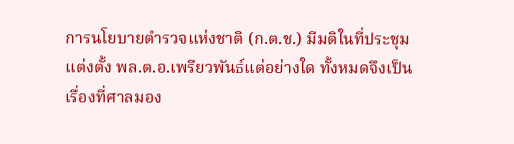การนโยบายตำรวจแห่งชาติ (ก.ต.ช.) มีมติในที่ประชุมแต่งตั้ง พล.ต.อ.เพรียวพันธ์แต่อย่างใด ทั้งหมดจึงเป็นเรื่องที่ศาลมอง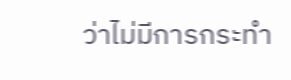ว่าไม่มีการกระทำ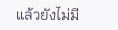แล้วยังไม่มี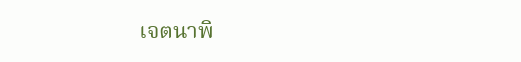เจตนาพิ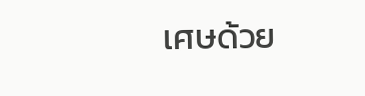เศษด้วย